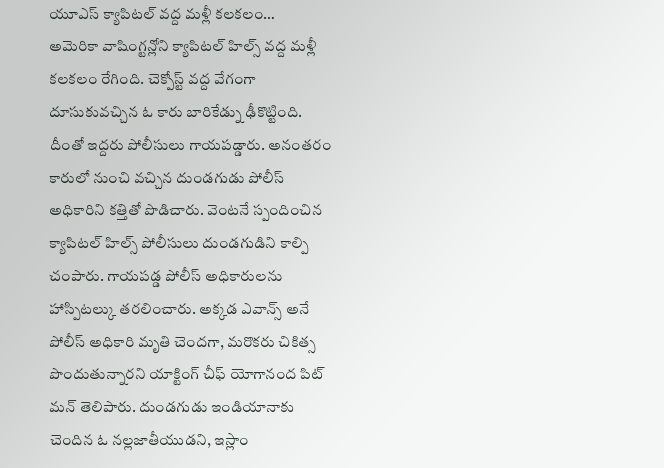యూఎస్ క్యాపిటల్ వద్ద మళ్లీ కలకలం…
అమెరికా వాషింగ్టన్లోని క్యాపిటల్ హిల్స్ వద్ద మళ్లీ కలకలం రేగింది. చెక్పోస్ట్ వద్ద వేగంగా దూసుకువచ్చిన ఓ కారు బారికేడ్ను ఢీకొట్టింది. దీంతో ఇద్దరు పోలీసులు గాయపడ్డారు. అనంతరం కారులో నుంచి వచ్చిన దుండగుడు పోలీస్ అధికారిని కత్తితో పొడిచారు. వెంటనే స్పందించిన క్యాపిటల్ హిల్స్ పోలీసులు దుండగుడిని కాల్పి చంపారు. గాయపడ్డ పోలీస్ అధికారులను హాస్పిటల్కు తరలించారు. అక్కడ ఎవాన్స్ అనే పోలీస్ అధికారి మృతి చెందగా, మరొకరు చికిత్స పొందుతున్నారని యాక్టింగ్ చీఫ్ యోగానంద పిట్ మన్ తెలిపారు. దుండగుడు ఇండియానాకు చెందిన ఓ నల్లజాతీయుడని, ఇస్లాం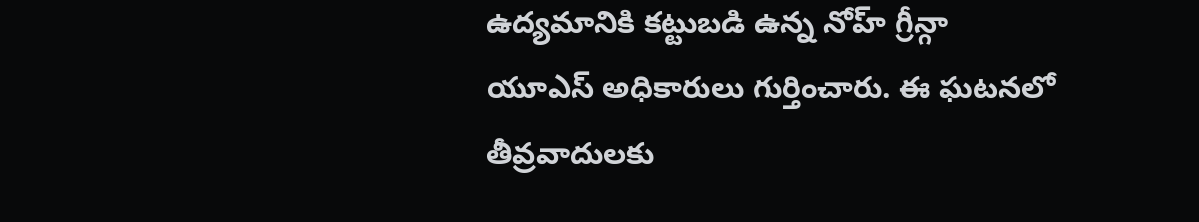ఉద్యమానికి కట్టుబడి ఉన్న నోహ్ గ్రీన్గా యూఎస్ అధికారులు గుర్తించారు. ఈ ఘటనలో తీవ్రవాదులకు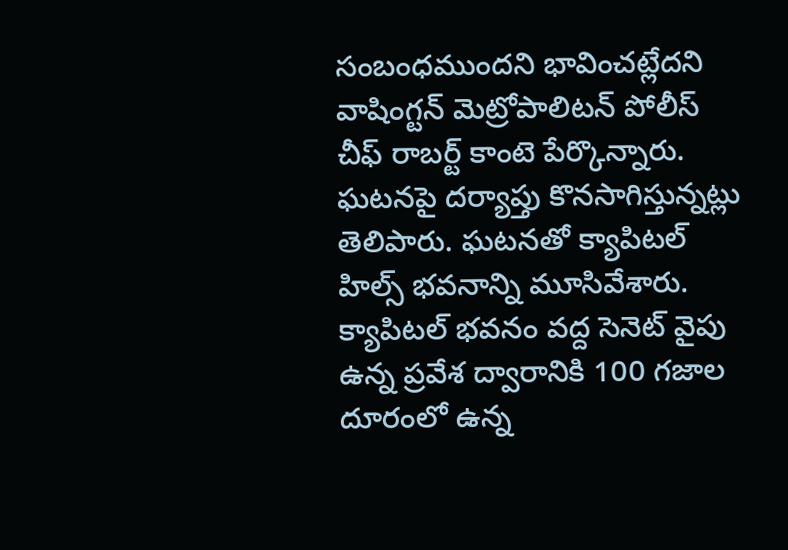సంబంధముందని భావించట్లేదని వాషింగ్టన్ మెట్రోపాలిటన్ పోలీస్ చీఫ్ రాబర్ట్ కాంటె పేర్కొన్నారు. ఘటనపై దర్యాప్తు కొనసాగిస్తున్నట్లు తెలిపారు. ఘటనతో క్యాపిటల్ హిల్స్ భవనాన్ని మూసివేశారు.
క్యాపిటల్ భవనం వద్ద సెనెట్ వైపు ఉన్న ప్రవేశ ద్వారానికి 100 గజాల దూరంలో ఉన్న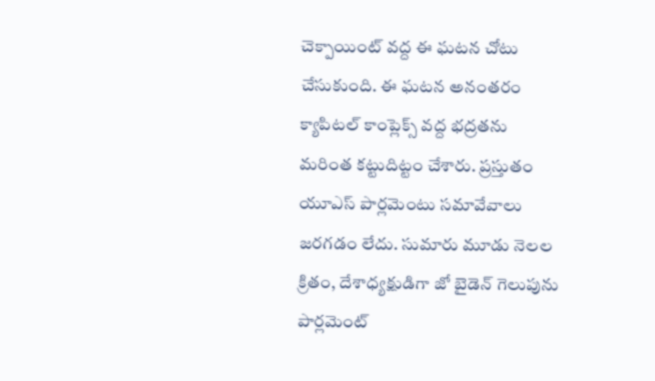చెక్పాయింట్ వద్ద ఈ ఘటన చోటు చేసుకుంది. ఈ ఘటన అనంతరం క్యాపిటల్ కాంప్లెక్స్ వద్ద భద్రతను మరింత కట్టుదిట్టం చేశారు. ప్రస్తుతం యూఎస్ పార్లమెంటు సమావేవాలు జరగడం లేదు. సుమారు మూడు నెలల క్రితం, దేశాధ్యక్షుడిగా జో బైడెన్ గెలుపును పార్లమెంట్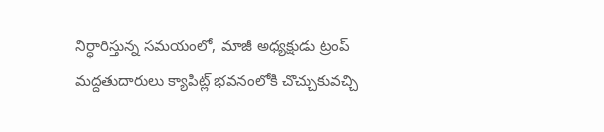నిర్ధారిస్తున్న సమయంలో, మాజీ అధ్యక్షుడు ట్రంప్ మద్దతుదారులు క్యాపిట్ల్ భవనంలోకి చొచ్చుకువచ్చి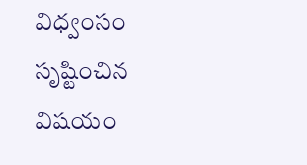విధ్వంసం సృష్టించిన విషయం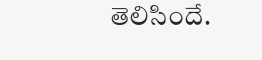తెలిసిందే.